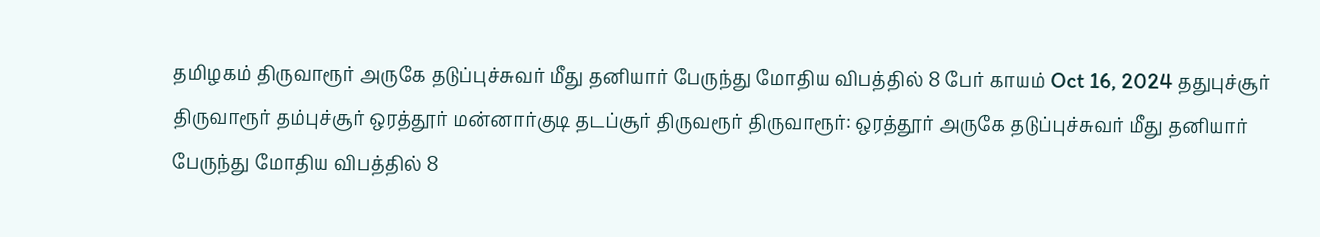தமிழகம் திருவாரூர் அருகே தடுப்புச்சுவர் மீது தனியார் பேருந்து மோதிய விபத்தில் 8 பேர் காயம் Oct 16, 2024 ததுபுச்சூர் திருவாரூர் தம்புச்சூர் ஒரத்தூர் மன்னார்குடி தடப்சூர் திருவரூர் திருவாரூர்: ஒரத்தூர் அருகே தடுப்புச்சுவர் மீது தனியார் பேருந்து மோதிய விபத்தில் 8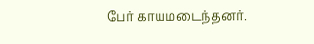பேர் காயமடைந்தனர்.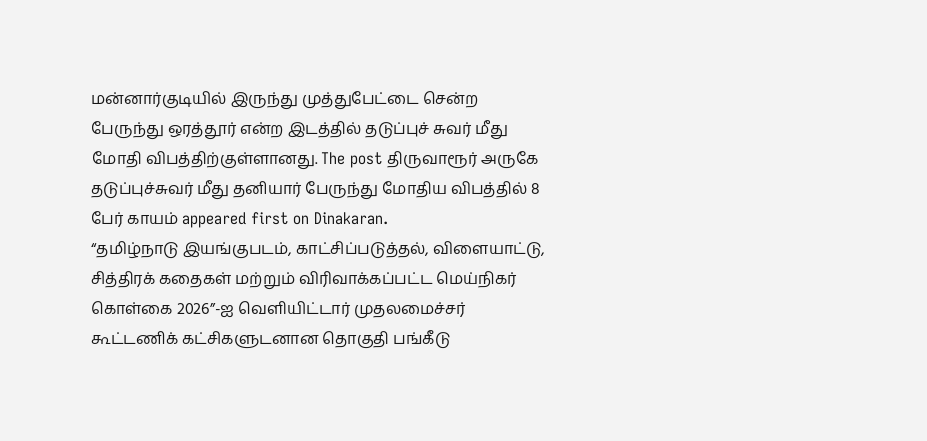மன்னார்குடியில் இருந்து முத்துபேட்டை சென்ற பேருந்து ஒரத்தூர் என்ற இடத்தில் தடுப்புச் சுவர் மீது மோதி விபத்திற்குள்ளானது. The post திருவாரூர் அருகே தடுப்புச்சுவர் மீது தனியார் பேருந்து மோதிய விபத்தில் 8 பேர் காயம் appeared first on Dinakaran.
“தமிழ்நாடு இயங்குபடம், காட்சிப்படுத்தல், விளையாட்டு, சித்திரக் கதைகள் மற்றும் விரிவாக்கப்பட்ட மெய்நிகர் கொள்கை 2026”-ஐ வெளியிட்டார் முதலமைச்சர்
கூட்டணிக் கட்சிகளுடனான தொகுதி பங்கீடு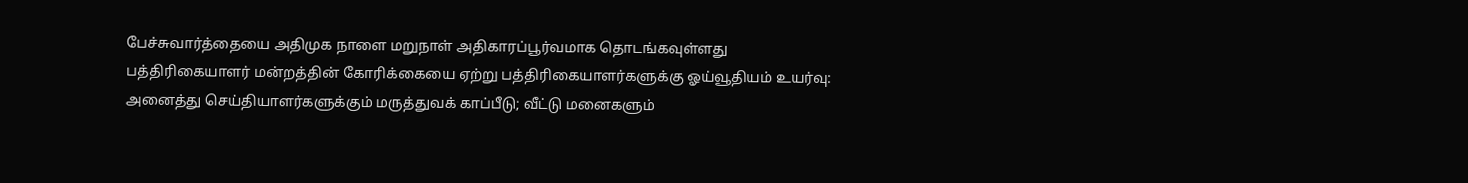பேச்சுவார்த்தையை அதிமுக நாளை மறுநாள் அதிகாரப்பூர்வமாக தொடங்கவுள்ளது
பத்திரிகையாளர் மன்றத்தின் கோரிக்கையை ஏற்று பத்திரிகையாளர்களுக்கு ஓய்வூதியம் உயர்வு: அனைத்து செய்தியாளர்களுக்கும் மருத்துவக் காப்பீடு; வீட்டு மனைகளும்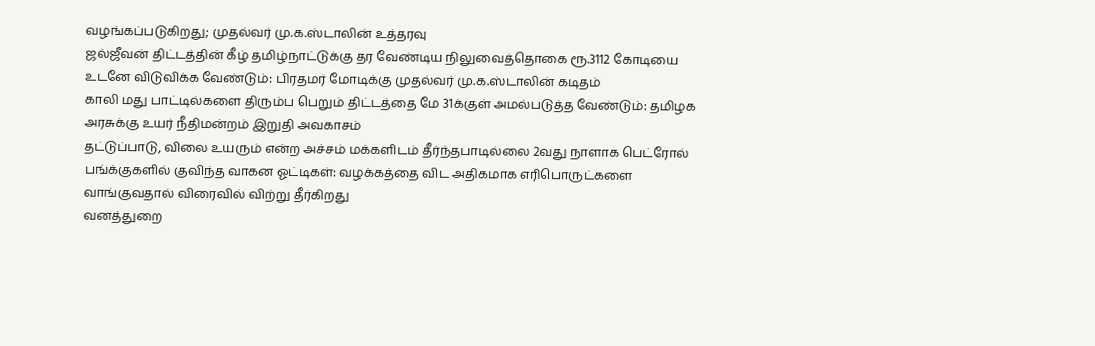வழங்கப்படுகிறது; முதல்வர் மு.க.ஸ்டாலின் உத்தரவு
ஜல்ஜீவன் திட்டத்தின் கீழ் தமிழ்நாட்டுக்கு தர வேண்டிய நிலுவைத்தொகை ரூ.3112 கோடியை உடனே விடுவிக்க வேண்டும்: பிரதமர் மோடிக்கு முதல்வர் மு.க.ஸ்டாலின் கடிதம்
காலி மது பாட்டில்களை திரும்ப பெறும் திட்டத்தை மே 31க்குள் அமல்படுத்த வேண்டும்: தமிழக அரசுக்கு உயர் நீதிமன்றம் இறுதி அவகாசம்
தட்டுப்பாடு, விலை உயரும் என்ற அச்சம் மக்களிடம் தீர்ந்தபாடில்லை 2வது நாளாக பெட்ரோல் பங்க்குகளில் குவிந்த வாகன ஓட்டிகள்: வழக்கத்தை விட அதிகமாக எரிபொருட்களை வாங்குவதால் விரைவில் விற்று தீர்கிறது
வனத்துறை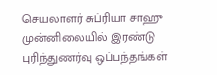செயலாளர் சுப்ரியா சாஹு முன்னிலையில் இரண்டு புரிந்துணர்வு ஒப்பந்தங்கள்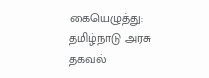கையெழுத்து: தமிழ்நாடு அரசு தகவல்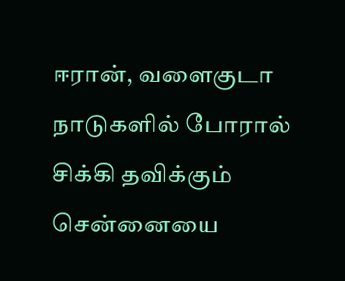ஈரான், வளைகுடா நாடுகளில் போரால் சிக்கி தவிக்கும் சென்னையை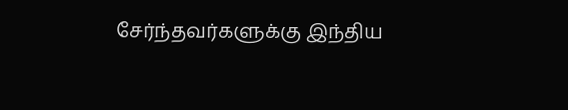சேர்ந்தவர்களுக்கு இந்திய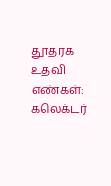தூதரக உதவி எண்கள்: கலெக்டர்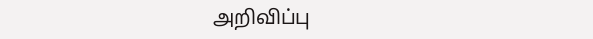அறிவிப்பு